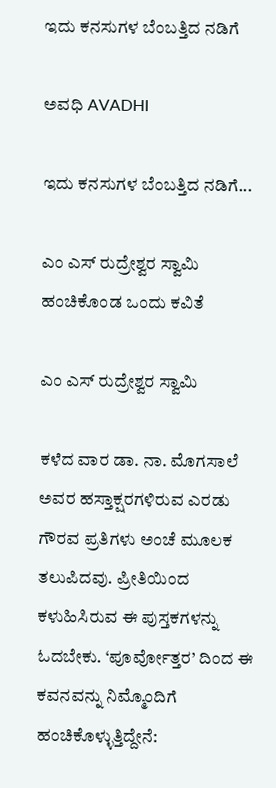ಇದು ಕನಸುಗಳ ಬೆಂಬತ್ತಿದ ನಡಿಗೆ‍

ಅವಧಿ AVADHI

ಇದು ಕನಸುಗಳ ಬೆಂಬತ್ತಿದ ನಡಿಗೆ...

ಎಂ ಎಸ್ ರುದ್ರೇಶ್ವರ ಸ್ವಾಮಿ ಹಂಚಿಕೊಂಡ ಒಂದು ಕವಿತೆ

ಎಂ ಎಸ್ ರುದ್ರೇಶ್ವರ ಸ್ವಾಮಿ

ಕಳೆದ ವಾರ ಡಾ. ನಾ. ಮೊಗಸಾಲೆ ಅವರ ಹಸ್ತಾಕ್ಷರಗಳಿರುವ ಎರಡು ಗೌರವ ಪ್ರತಿಗಳು ಅಂಚೆ ಮೂಲಕ ತಲುಪಿದವು. ಪ್ರೀತಿಯಿಂದ ಕಳುಹಿಸಿರುವ ಈ ಪುಸ್ತಕಗಳನ್ನು ಓದಬೇಕು. ‘ಪೂರ್ವೋತ್ತರ’ ದಿಂದ ಈ ಕವನವನ್ನು ನಿಮ್ಮೊಂದಿಗೆ ಹಂಚಿಕೊಳ್ಳುತ್ತಿದ್ದೇನೆ: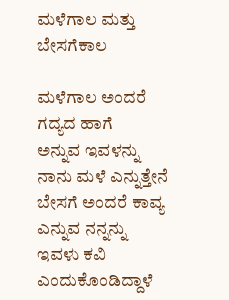ಮಳೆಗಾಲ ಮತ್ತು ಬೇಸಗೆಕಾಲ

ಮಳೆಗಾಲ ಅಂದರೆ ಗದ್ಯದ ಹಾಗೆ
ಅನ್ನುವ ಇವಳನ್ನು
ನಾನು ಮಳೆ ಎನ್ನುತ್ತೇನೆ
ಬೇಸಗೆ ಅಂದರೆ ಕಾವ್ಯ
ಎನ್ನುವ ನನ್ನನ್ನು
ಇವಳು ಕವಿ ಎಂದುಕೊಂಡಿದ್ದಾಳೆ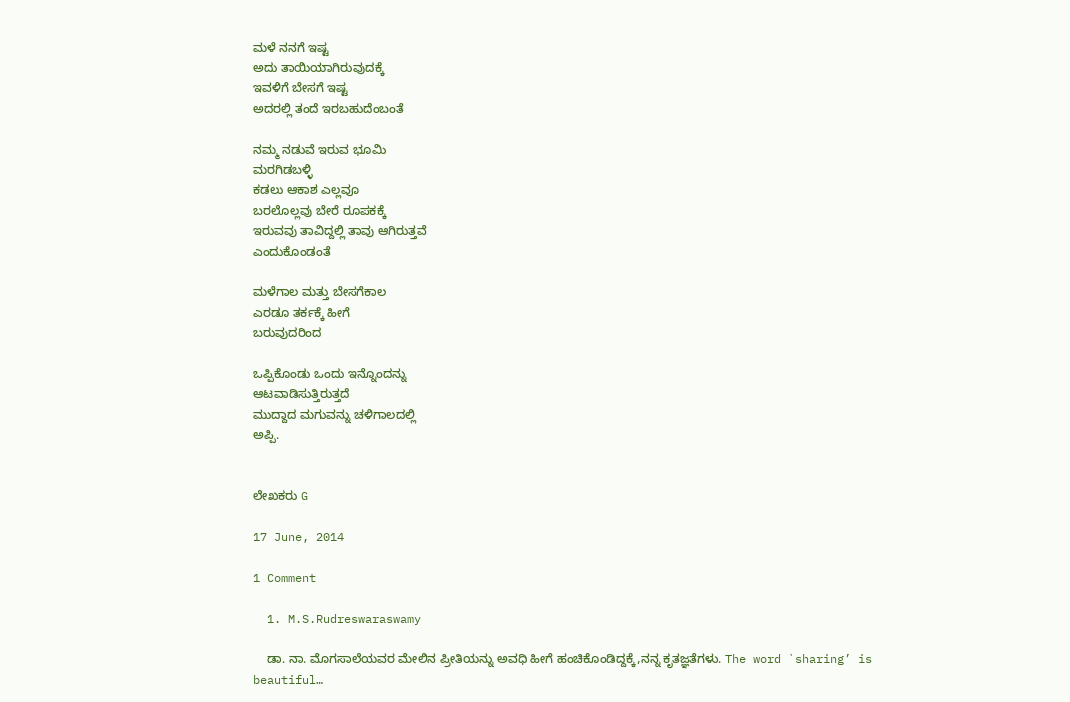ಮಳೆ ನನಗೆ ಇಷ್ಟ
ಅದು ತಾಯಿಯಾಗಿರುವುದಕ್ಕೆ
ಇವಳಿಗೆ ಬೇಸಗೆ ಇಷ್ಟ
ಅದರಲ್ಲಿ ತಂದೆ ಇರಬಹುದೆಂಬಂತೆ

ನಮ್ಮ ನಡುವೆ ಇರುವ ಭೂಮಿ
ಮರಗಿಡಬಳ್ಳಿ
ಕಡಲು ಆಕಾಶ ಎಲ್ಲವೂ
ಬರಲೊಲ್ಲವು ಬೇರೆ ರೂಪಕಕ್ಕೆ
ಇರುವವು ತಾವಿದ್ದಲ್ಲಿ ತಾವು ಆಗಿರುತ್ತವೆ
ಎಂದುಕೊಂಡಂತೆ

ಮಳೆಗಾಲ ಮತ್ತು ಬೇಸಗೆಕಾಲ
ಎರಡೂ ತರ್ಕಕ್ಕೆ ಹೀಗೆ
ಬರುವುದರಿಂದ

ಒಪ್ಪಿಕೊಂಡು ಒಂದು ಇನ್ನೊಂದನ್ನು
ಆಟವಾಡಿಸುತ್ತಿರುತ್ತದೆ
ಮುದ್ದಾದ ಮಗುವನ್ನು ಚಳಿಗಾಲದಲ್ಲಿ
ಅಪ್ಪಿ.


ಲೇಖಕರು G

17 June, 2014

1 Comment

  1. M.S.Rudreswaraswamy

    ಡಾ. ನಾ. ಮೊಗಸಾಲೆಯವರ ಮೇಲಿನ ಪ್ರೀತಿಯನ್ನು ಅವಧಿ ಹೀಗೆ ಹಂಚಿಕೊಂಡಿದ್ದಕ್ಕೆ,ನನ್ನ ಕೃತಜ್ಞತೆಗಳು. The word `sharing’ is beautiful…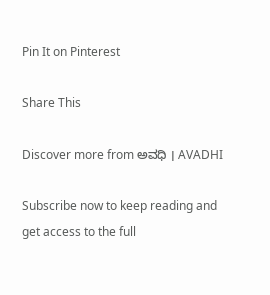Pin It on Pinterest

Share This

Discover more from ಅವಧಿ । AVADHI

Subscribe now to keep reading and get access to the full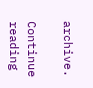archive.

Continue reading